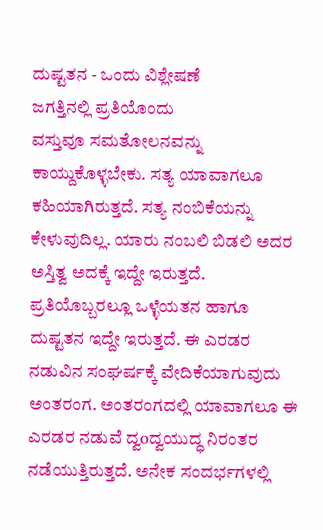ದುಷ್ಟತನ - ಒಂದು ವಿಶ್ಲೇಷಣೆ
ಜಗತ್ತಿನಲ್ಲಿ ಪ್ರತಿಯೊಂದು
ವಸ್ತುವೂ ಸಮತೋಲನವನ್ನು ಕಾಯ್ದುಕೊಳ್ಳಬೇಕು. ಸತ್ಯ ಯಾವಾಗಲೂ ಕಹಿಯಾಗಿರುತ್ತದೆ. ಸತ್ಯ ನಂಬಿಕೆಯನ್ನು ಕೇಳುವುದಿಲ್ಲ. ಯಾರು ನಂಬಲಿ ಬಿಡಲಿ ಅದರ ಅಸ್ತಿತ್ವ ಅದಕ್ಕೆ ಇದ್ದೇ ಇರುತ್ತದೆ. ಪ್ರತಿಯೊಬ್ಬರಲ್ಲೂ ಒಳ್ಳೆಯತನ ಹಾಗೂ ದುಷ್ಟತನ ಇದ್ದೇ ಇರುತ್ತದೆ. ಈ ಎರಡರ ನಡುವಿನ ಸಂಘರ್ಷಕ್ಕೆ ವೇದಿಕೆಯಾಗುವುದು ಅಂತರಂಗ. ಅಂತರಂಗದಲ್ಲಿ ಯಾವಾಗಲೂ ಈ ಎರಡರ ನಡುವೆ ದ್ವoದ್ವಯುದ್ಧ ನಿರಂತರ ನಡೆಯುತ್ತಿರುತ್ತದೆ. ಅನೇಕ ಸಂದರ್ಭಗಳಲ್ಲಿ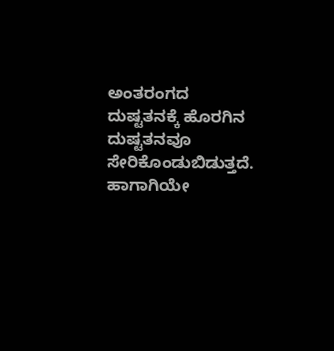ಅಂತರಂಗದ ದುಷ್ಟತನಕ್ಕೆ ಹೊರಗಿನ ದುಷ್ಟತನವೂ
ಸೇರಿಕೊಂಡುಬಿಡುತ್ತದೆ. ಹಾಗಾಗಿಯೇ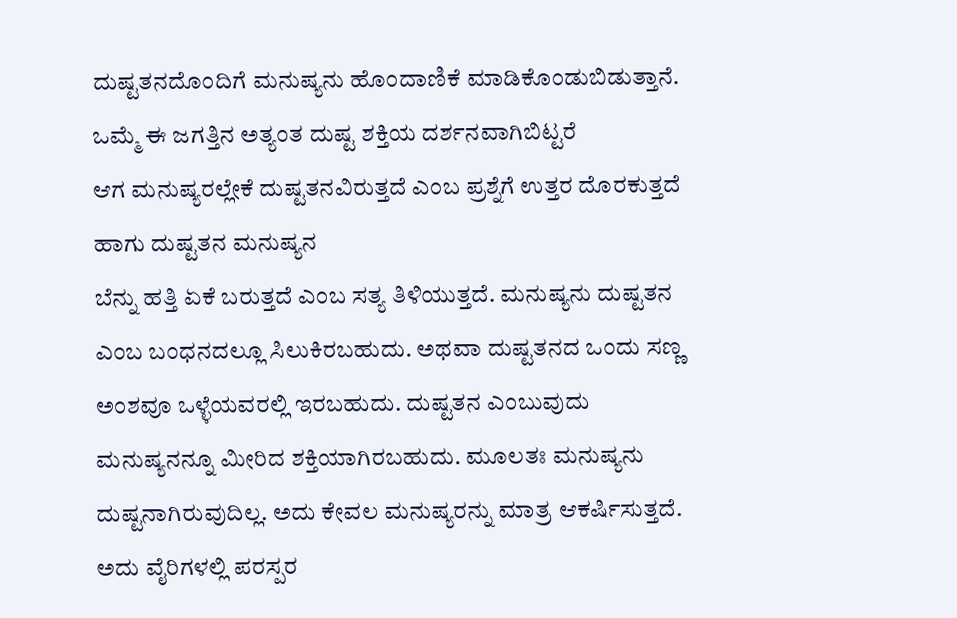ದುಷ್ಟತನದೊಂದಿಗೆ ಮನುಷ್ಯನು ಹೊಂದಾಣಿಕೆ ಮಾಡಿಕೊಂಡುಬಿಡುತ್ತಾನೆ. ಒಮ್ಮೆ ಈ ಜಗತ್ತಿನ ಅತ್ಯಂತ ದುಷ್ಟ ಶಕ್ತಿಯ ದರ್ಶನವಾಗಿಬಿಟ್ಟರೆ
ಆಗ ಮನುಷ್ಯರಲ್ಲೇಕೆ ದುಷ್ಟತನವಿರುತ್ತದೆ ಎಂಬ ಪ್ರಶ್ನೆಗೆ ಉತ್ತರ ದೊರಕುತ್ತದೆ ಹಾಗು ದುಷ್ಟತನ ಮನುಷ್ಯನ
ಬೆನ್ನು ಹತ್ತಿ ಏಕೆ ಬರುತ್ತದೆ ಎಂಬ ಸತ್ಯ ತಿಳಿಯುತ್ತದೆ. ಮನುಷ್ಯನು ದುಷ್ಟತನ ಎಂಬ ಬಂಧನದಲ್ಲೂ ಸಿಲುಕಿರಬಹುದು. ಅಥವಾ ದುಷ್ಟತನದ ಒಂದು ಸಣ್ಣ ಅಂಶವೂ ಒಳ್ಳೆಯವರಲ್ಲಿ ಇರಬಹುದು. ದುಷ್ಟತನ ಎಂಬುವುದು ಮನುಷ್ಯನನ್ನೂ ಮೀರಿದ ಶಕ್ತಿಯಾಗಿರಬಹುದು. ಮೂಲತಃ ಮನುಷ್ಯನು ದುಷ್ಟನಾಗಿರುವುದಿಲ್ಲ. ಅದು ಕೇವಲ ಮನುಷ್ಯರನ್ನು ಮಾತ್ರ ಆಕರ್ಷಿಸುತ್ತದೆ. ಅದು ವೈರಿಗಳಲ್ಲಿ ಪರಸ್ಪರ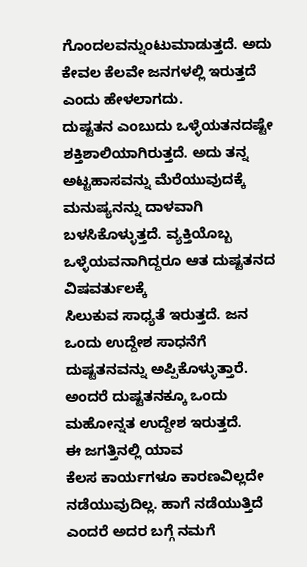ಗೊಂದಲವನ್ನುಂಟುಮಾಡುತ್ತದೆ. ಅದು ಕೇವಲ ಕೆಲವೇ ಜನಗಳಲ್ಲಿ ಇರುತ್ತದೆ ಎಂದು ಹೇಳಲಾಗದು.
ದುಷ್ಟತನ ಎಂಬುದು ಒಳ್ಳೆಯತನದಷ್ಟೇ
ಶಕ್ತಿಶಾಲಿಯಾಗಿರುತ್ತದೆ. ಅದು ತನ್ನ ಅಟ್ಟಹಾಸವನ್ನು ಮೆರೆಯುವುದಕ್ಕೆ ಮನುಷ್ಯನನ್ನು ದಾಳವಾಗಿ ಬಳಸಿಕೊಳ್ಳುತ್ತದೆ. ವ್ಯಕ್ತಿಯೊಬ್ಬ ಒಳ್ಳೆಯವನಾಗಿದ್ದರೂ ಆತ ದುಷ್ಟತನದ ವಿಷವರ್ತುಲಕ್ಕೆ
ಸಿಲುಕುವ ಸಾಧ್ಯತೆ ಇರುತ್ತದೆ. ಜನ ಒಂದು ಉದ್ದೇಶ ಸಾಧನೆಗೆ ದುಷ್ಟತನವನ್ನು ಅಪ್ಪಿಕೊಳ್ಳುತ್ತಾರೆ. ಅಂದರೆ ದುಷ್ಟತನಕ್ಕೂ ಒಂದು ಮಹೋನ್ನತ ಉದ್ದೇಶ ಇರುತ್ತದೆ.
ಈ ಜಗತ್ತಿನಲ್ಲಿ ಯಾವ
ಕೆಲಸ ಕಾರ್ಯಗಳೂ ಕಾರಣವಿಲ್ಲದೇ ನಡೆಯುವುದಿಲ್ಲ. ಹಾಗೆ ನಡೆಯುತ್ತಿದೆ ಎಂದರೆ ಅದರ ಬಗ್ಗೆ ನಮಗೆ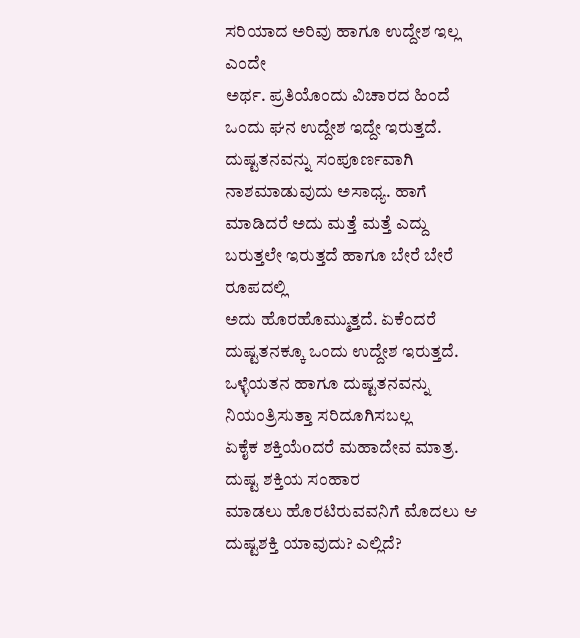ಸರಿಯಾದ ಅರಿವು ಹಾಗೂ ಉದ್ದೇಶ ಇಲ್ಲ ಎಂದೇ
ಅರ್ಥ. ಪ್ರತಿಯೊಂದು ವಿಚಾರದ ಹಿಂದೆ ಒಂದು ಘನ ಉದ್ದೇಶ ಇದ್ದೇ ಇರುತ್ತದೆ.
ದುಷ್ಟತನವನ್ನು ಸಂಪೂರ್ಣವಾಗಿ
ನಾಶಮಾಡುವುದು ಅಸಾಧ್ಯ. ಹಾಗೆ ಮಾಡಿದರೆ ಅದು ಮತ್ತೆ ಮತ್ತೆ ಎದ್ದು ಬರುತ್ತಲೇ ಇರುತ್ತದೆ ಹಾಗೂ ಬೇರೆ ಬೇರೆ ರೂಪದಲ್ಲಿ
ಅದು ಹೊರಹೊಮ್ಮುತ್ತದೆ. ಏಕೆಂದರೆ ದುಷ್ಟತನಕ್ಕೂ ಒಂದು ಉದ್ದೇಶ ಇರುತ್ತದೆ. ಒಳ್ಳೆಯತನ ಹಾಗೂ ದುಷ್ಟತನವನ್ನು ನಿಯಂತ್ರಿಸುತ್ತಾ ಸರಿದೂಗಿಸಬಲ್ಲ
ಏಕೈಕ ಶಕ್ತಿಯೆoದರೆ ಮಹಾದೇವ ಮಾತ್ರ.
ದುಷ್ಟ ಶಕ್ತಿಯ ಸಂಹಾರ
ಮಾಡಲು ಹೊರಟಿರುವವನಿಗೆ ಮೊದಲು ಆ ದುಷ್ಟಶಕ್ತಿ ಯಾವುದು? ಎಲ್ಲಿದೆ?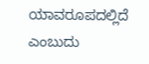ಯಾವರೂಪದಲ್ಲಿದೆ ಎಂಬುದು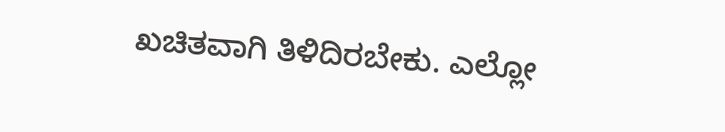ಖಚಿತವಾಗಿ ತಿಳಿದಿರಬೇಕು. ಎಲ್ಲೋ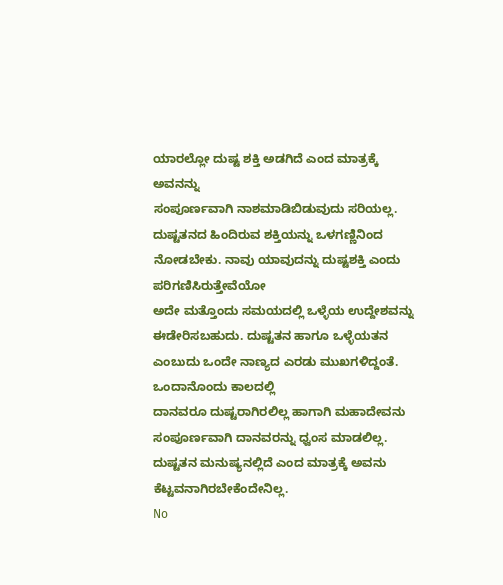ಯಾರಲ್ಲೋ ದುಷ್ಟ ಶಕ್ತಿ ಅಡಗಿದೆ ಎಂದ ಮಾತ್ರಕ್ಕೆ ಅವನನ್ನು
ಸಂಪೂರ್ಣವಾಗಿ ನಾಶಮಾಡಿಬಿಡುವುದು ಸರಿಯಲ್ಲ. ದುಷ್ಟತನದ ಹಿಂದಿರುವ ಶಕ್ತಿಯನ್ನು ಒಳಗಣ್ಣಿನಿಂದ ನೋಡಬೇಕು. ನಾವು ಯಾವುದನ್ನು ದುಷ್ಟಶಕ್ತಿ ಎಂದು ಪರಿಗಣಿಸಿರುತ್ತೇವೆಯೋ
ಅದೇ ಮತ್ತೊಂದು ಸಮಯದಲ್ಲಿ ಒಳ್ಳೆಯ ಉದ್ದೇಶವನ್ನು ಈಡೇರಿಸಬಹುದು. ದುಷ್ಟತನ ಹಾಗೂ ಒಳ್ಳೆಯತನ ಎಂಬುದು ಒಂದೇ ನಾಣ್ಯದ ಎರಡು ಮುಖಗಳಿದ್ದಂತೆ.
ಒಂದಾನೊಂದು ಕಾಲದಲ್ಲಿ
ದಾನವರೂ ದುಷ್ಟರಾಗಿರಲಿಲ್ಲ ಹಾಗಾಗಿ ಮಹಾದೇವನು ಸಂಪೂರ್ಣವಾಗಿ ದಾನವರನ್ನು ಧ್ವಂಸ ಮಾಡಲಿಲ್ಲ. ದುಷ್ಟತನ ಮನುಷ್ಯನಲ್ಲಿದೆ ಎಂದ ಮಾತ್ರಕ್ಕೆ ಅವನು ಕೆಟ್ಟವನಾಗಿರಬೇಕೆಂದೇನಿಲ್ಲ.
No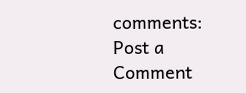comments:
Post a Comment